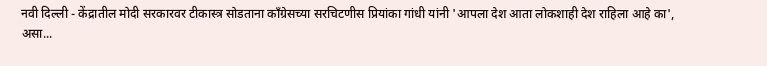नवी दिल्ली - केंद्रातील मोदी सरकारवर टीकास्त्र सोडताना काँग्रेसच्या सरचिटणीस प्रियांका गांधी यांनी 'आपला देश आता लोकशाही देश राहिला आहे का', असा...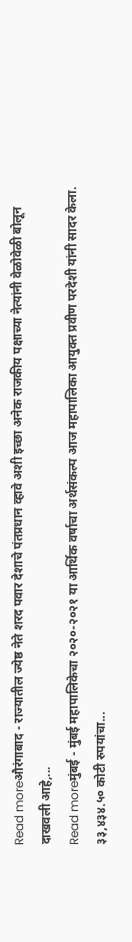Read moreऔरंगाबाद - राज्यातील ज्येष्ठ नेते शरद पवार देशाचे पंतप्रधान व्हावे अशी इच्छा अनेक राजकीय पक्षाच्या नेत्यांनी वेळोवेळी बोलून दाखवली आहे,...
Read moreमुंबई - मुंबई महापालिकेचा २०२०-२०२१ या आर्थिक वर्षाचा अर्थसंकल्प आज महापालिका आयुक्त प्रवीण परदेशी यांनी सादर केला. ३३,४३४.५० कोटी रुपयांचा...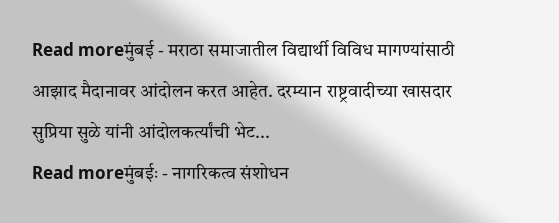Read moreमुंबई - मराठा समाजातील विद्यार्थी विविध मागण्यांसाठी आझाद मैदानावर आंदोलन करत आहेत. दरम्यान राष्ट्रवादीच्या खासदार सुप्रिया सुळे यांनी आंदोलकर्त्यांची भेट...
Read moreमुंबईः - नागरिकत्व संशोधन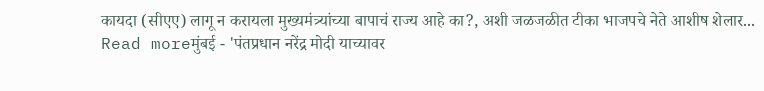कायदा (सीएए) लागू न करायला मुख्यमंत्र्यांच्या बापाचं राज्य आहे का?, अशी जळजळीत टीका भाजपचे नेते आशीष शेलार...
Read moreमुंबई - 'पंतप्रधान नरेंद्र मोदी याच्यावर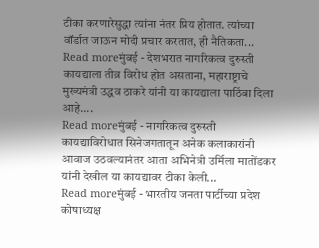टीका करणारेसुद्धा त्यांना नंतर प्रिय होतात. त्यांच्या वॉर्डात जाऊन मोदी प्रचार करतात, ही नैतिकता...
Read moreमुंबई - देशभरात नागरिकत्व दुरुस्ती कायद्याला तीव्र विरोध होत असताना, महाराष्ट्राचे मुख्यमंत्री उद्धव ठाकरे यांनी या कायद्याला पाठिंबा दिला आहे....
Read moreमुंबई - नागरिकत्व दुरुस्ती कायद्याविरोधात सिनेजगतातून अनेक कलाकारांनी आवाज उठवल्यानंतर आता अभिनेत्री उर्मिला मातोंडकर यांनी देखील या कायद्यावर टीका केली...
Read moreमुंबई - भारतीय जनता पार्टीच्या प्रदेश कोषाध्यक्ष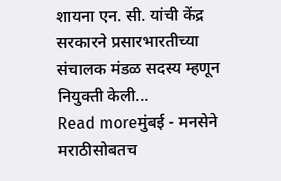शायना एन. सी. यांची केंद्र सरकारने प्रसारभारतीच्या संचालक मंडळ सदस्य म्हणून नियुक्ती केली...
Read moreमुंबई - मनसेने मराठीसोबतच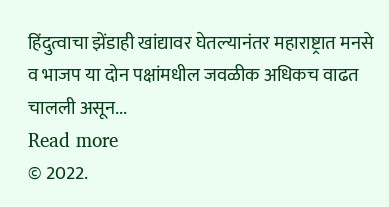हिंदुत्वाचा झेंडाही खांद्यावर घेतल्यानंतर महाराष्ट्रात मनसे व भाजप या दोन पक्षांमधील जवळीक अधिकच वाढत चालली असून...
Read more
© 2022.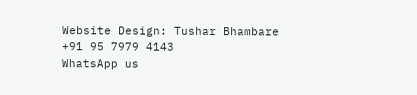Website Design: Tushar Bhambare +91 95 7979 4143
WhatsApp us